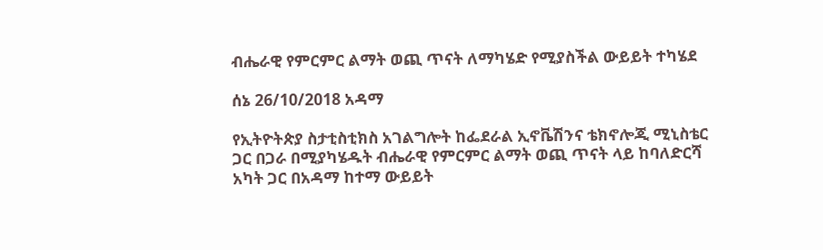ብሔራዊ የምርምር ልማት ወጪ ጥናት ለማካሄድ የሚያስችል ውይይት ተካሄደ

ሰኔ 26/10/2018 አዳማ

የኢትዮትጵያ ስታቲስቲክስ አገልግሎት ከፌደራል ኢኖቬሽንና ቴክኖሎጂ ሚኒስቴር ጋር በጋራ በሚያካሄዱት ብሔራዊ የምርምር ልማት ወጪ ጥናት ላይ ከባለድርሻ አካት ጋር በአዳማ ከተማ ውይይት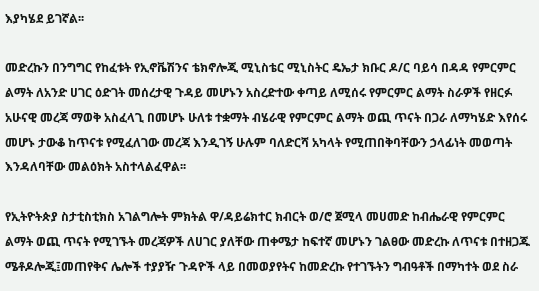እያካሄደ ይገኛል፡፡

መድረኩን በንግግር የከፈቱት የኢኖቬሽንና ቴክኖሎጂ ሚኒስቴር ሚኒስትር ዴኤታ ክቡር ዶ/ር ባይሳ በዳዳ የምርምር ልማት ለአንድ ሀገር ዕድገት መሰረታዊ ጉዳይ መሆኑን አስረድተው ቀጣይ ለሚሰሩ የምርምር ልማት ስራዎች የዘርፉ አሁናዊ መረጃ ማወቅ አስፈላጊ በመሆኑ ሁለቱ ተቋማት ብሄራዊ የምርምር ልማት ወጪ ጥናት በጋራ ለማካሄድ እየሰሩ መሆኑ ታውቆ ከጥናቱ የሚፈለገው መረጃ እንዲገኝ ሁሉም ባለድርሻ አካላት የሚጠበቅባቸውን ኃላፊነት መወጣት እንዳለባቸው መልዕክት አስተላልፈዋል፡፡

የኢትዮትጵያ ስታቲስቲክስ አገልግሎት ምክትል ዋ/ዳይሬክተር ክብርት ወ/ሮ ጀሚላ መሀመድ ከብሔራዊ የምርምር ልማት ወጪ ጥናት የሚገኙት መረጃዎች ለሀገር ያለቸው ጠቀሜታ ከፍተኛ መሆኑን ገልፀው መድረኩ ለጥናቱ በተዘጋጁ ሜቶዶሎጂ፤መጠየቅና ሌሎች ተያያዥ ጉዳዮች ላይ በመወያየትና ከመድረኩ የተገኙትን ግብዓቶች በማካተት ወደ ስራ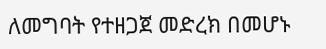ለመግባት የተዘጋጀ መድረክ በመሆኑ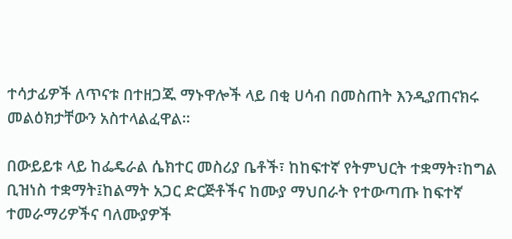ተሳታፊዎች ለጥናቱ በተዘጋጁ ማኑዋሎች ላይ በቂ ሀሳብ በመስጠት እንዲያጠናክሩ መልዕክታቸውን አስተላልፈዋል፡፡

በውይይቱ ላይ ከፌዴራል ሴክተር መስሪያ ቤቶች፣ ከከፍተኛ የትምህርት ተቋማት፣ከግል ቢዝነስ ተቋማት፤ከልማት አጋር ድርጅቶችና ከሙያ ማህበራት የተውጣጡ ከፍተኛ ተመራማሪዎችና ባለሙያዎች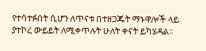የተሳተፉበት ሲሆን ለጥናቱ በተዘጋጁት ማኑዋሎች ላይ ያተኮረ ውይይት ለሚቀጥሉት ሁለት ቀናት ይካሄዳል፡፡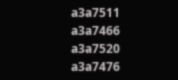a3a7511
a3a7466
a3a7520
a3a7476